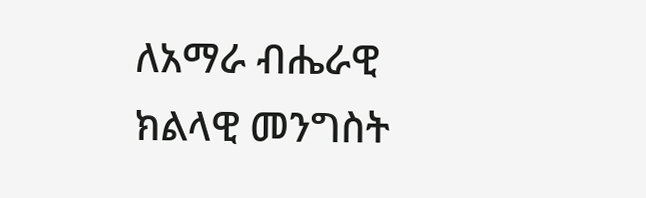ለአማራ ብሔራዊ ክልላዊ መንግስት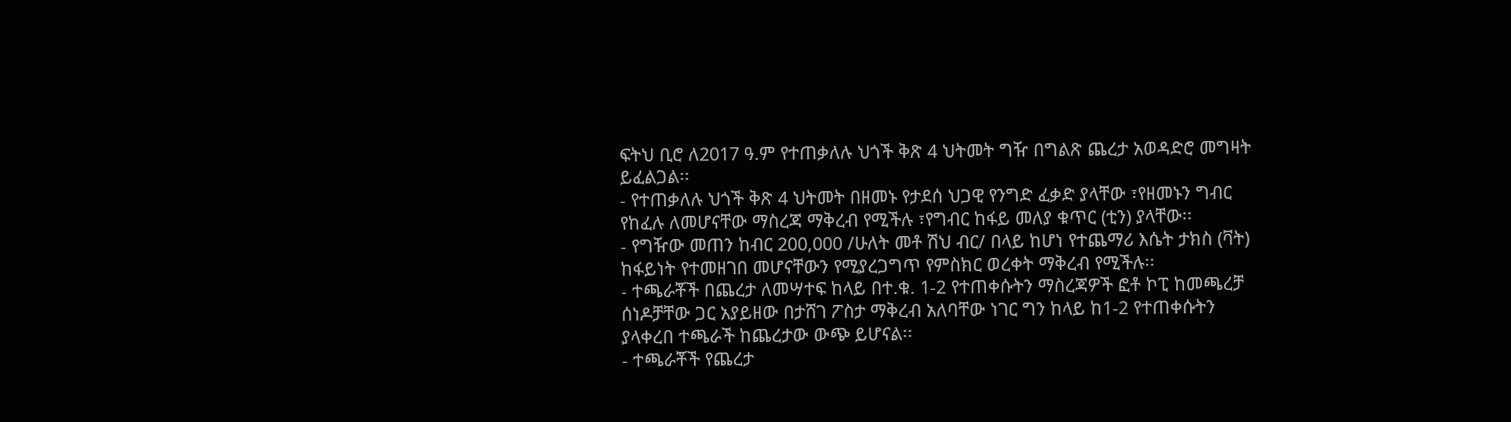ፍትህ ቢሮ ለ2017 ዓ.ም የተጠቃለሉ ህጎች ቅጽ 4 ህትመት ግዥ በግልጽ ጨረታ አወዳድሮ መግዛት ይፈልጋል፡፡
- የተጠቃለሉ ህጎች ቅጽ 4 ህትመት በዘመኑ የታደሰ ህጋዊ የንግድ ፈቃድ ያላቸው ፣የዘመኑን ግብር የከፈሉ ለመሆናቸው ማስረጃ ማቅረብ የሚችሉ ፣የግብር ከፋይ መለያ ቁጥር (ቲን) ያላቸው፡፡
- የግዥው መጠን ከብር 200,000 /ሁለት መቶ ሽህ ብር/ በላይ ከሆነ የተጨማሪ እሴት ታክስ (ቫት) ከፋይነት የተመዘገበ መሆናቸውን የሚያረጋግጥ የምስክር ወረቀት ማቅረብ የሚችሉ፡፡
- ተጫራቾች በጨረታ ለመሣተፍ ከላይ በተ.ቁ. 1-2 የተጠቀሱትን ማስረጃዎች ፎቶ ኮፒ ከመጫረቻ ሰነዶቻቸው ጋር አያይዘው በታሸገ ፖስታ ማቅረብ አለባቸው ነገር ግን ከላይ ከ1-2 የተጠቀሱትን ያላቀረበ ተጫራች ከጨረታው ውጭ ይሆናል፡፡
- ተጫራቾች የጨረታ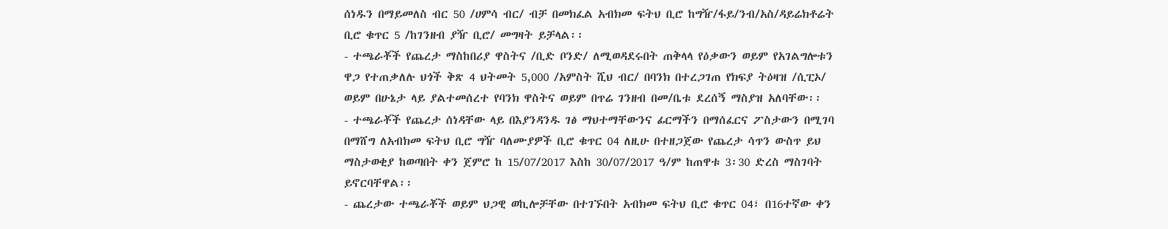ሰነዱን በማይመለስ ብር 50 /ሀምሳ ብር/ ብቻ በመክፈል አብክመ ፍትህ ቢሮ ከግዥ/ፋይ/ንብ/አስ/ዳይሬክቶሬት ቢሮ ቁጥር 5 /ከገንዘብ ያዥ ቢሮ/ መግዛት ይቻላል፡፡
- ተጫራቾች የጨረታ ማስከበሪያ ዋስትና /ቢድ ቦንድ/ ለሚወዳደሩበት ጠቅላላ የዕቃውን ወይም የአገልግሎቱን ዋጋ የተጠቃለሉ ህጎች ቅጽ 4 ህትመት 5,000 /አምስት ሺህ ብር/ በባንክ በተረጋገጠ የክፍያ ትዕዛዝ /ሲፒኦ/ ወይም በሁኔታ ላይ ያልተመሰረተ የባንክ ዋስትና ወይም በጥሬ ገንዘብ በመ/ቤቱ ደረሰኝ ማስያዝ አለባቸው፡፡
- ተጫራቾች የጨረታ ሰነዳቸው ላይ በእያንዳንዱ ገፅ ማህተማቸውንና ፊርማችን በማሰፈርና ፖስታውን በሚገባ በማሸግ ለአብክመ ፍትህ ቢሮ ግዥ ባለሙያዎች ቢሮ ቁጥር 04 ለዚሁ በተዘጋጀው የጨረታ ሳጥን ውስጥ ይህ ማስታወቂያ ከወጣበት ቀን ጀምሮ ከ 15/07/2017 እስከ 30/07/2017 ዓ/ም ከጠዋቱ 3፡30 ድረስ ማስገባት ይኖርባቸዋል፡፡
- ጨረታው ተጫራቾች ወይም ህጋዊ ወኪሎቻቸው በተገኙበት አብክመ ፍትህ ቢሮ ቁጥር 04፣ በ16ተኛው ቀን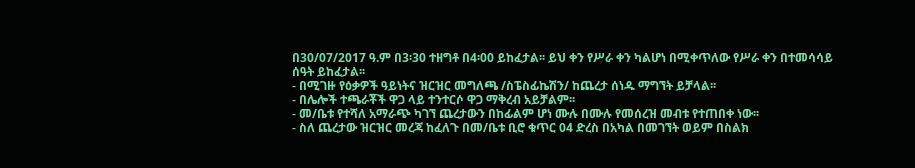በ30/07/2017 ዓ.ም በ3፡30 ተዘግቶ በ4፡00 ይከፈታል፡፡ ይህ ቀን የሥራ ቀን ካልሆነ በሚቀጥለው የሥራ ቀን በተመሳሳይ ሰዓት ይከፈታል፡፡
- በሚገዙ የዕቃዎች ዓይነትና ዝርዝር መግለጫ /ስፔስፊኬሽን/ ከጨረታ ሰነዱ ማግኘት ይቻላል፡፡
- በሌሎች ተጫራቾች ዋጋ ላይ ተንተርሶ ዋጋ ማቅረብ አይቻልም፡፡
- መ/ቤቱ የተሻለ አማራጭ ካገኘ ጨረታውን በከፊልም ሆነ ሙሉ በሙሉ የመሰረዝ መብቱ የተጠበቀ ነው፡፡
- ስለ ጨረታው ዝርዝር መረጃ ከፈለጉ በመ/ቤቱ ቢሮ ቁጥር 04 ድረስ በአካል በመገኘት ወይም በስልክ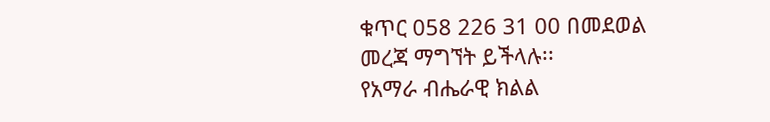ቁጥር 058 226 31 00 በመደወል መረጃ ማግኘት ይችላሉ፡፡
የአማራ ብሔራዊ ክልል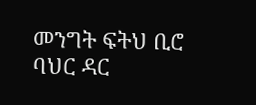መንግት ፍትህ ቢሮ
ባህር ዳር